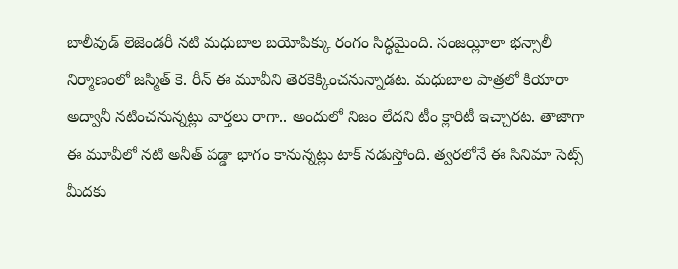బాలీవుడ్ లెజెండరీ నటి మధుబాల బయోపిక్కు రంగం సిద్ధమైంది. సంజయ్లీలా భన్సాలీ నిర్మాణంలో జస్మిత్ కె. రీన్ ఈ మూవీని తెరకెక్కించనున్నాడట. మధుబాల పాత్రలో కియారా అద్వానీ నటించనున్నట్లు వార్తలు రాగా.. అందులో నిజం లేదని టీం క్లారిటీ ఇచ్చారట. తాజాగా ఈ మూవీలో నటి అనీత్ పడ్డా భాగం కానున్నట్లు టాక్ నడుస్తోంది. త్వరలోనే ఈ సినిమా సెట్స్ మీదకు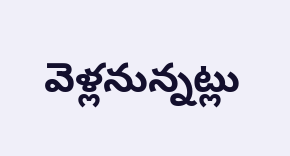వెళ్లనున్నట్లు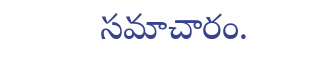సమాచారం.